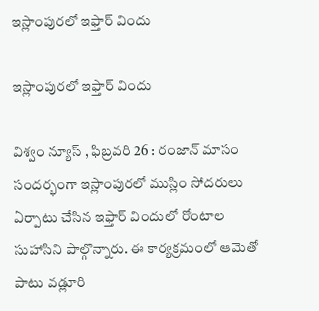ఇస్లాంపురలో ఇఫ్తార్ విందు

ఇస్లాంపురలో ఇఫ్తార్ విందు

విశ్వం న్యూస్ , ఫిబ్రవరి 26 : రంజాన్ మాసం సందర్భంగా ఇస్లాంపురలో ముస్లిం సోదరులు ఏర్పాటు చేసిన ఇఫ్తార్ విందులో రోంటాల సుహాసిని పాల్గొన్నారు. ఈ కార్యక్రమంలో ఆమెతో పాటు వడ్లూరి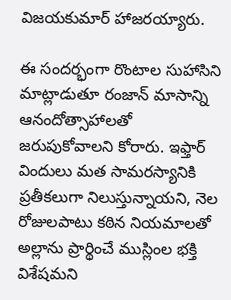విజయకుమార్ హాజరయ్యారు.

ఈ సందర్భంగా రొంటాల సుహాసిని మాట్లాడుతూ రంజాన్ మాసాన్ని ఆనందోత్సాహాలతో జరుపుకోవాలని కోరారు. ఇఫ్తార్ విందులు మత సామరస్యానికి ప్రతీకలుగా నిలుస్తున్నాయని, నెల రోజులపాటు కఠిన నియమాలతో అల్లాను ప్రార్థించే ముస్లింల భక్తి విశేషమని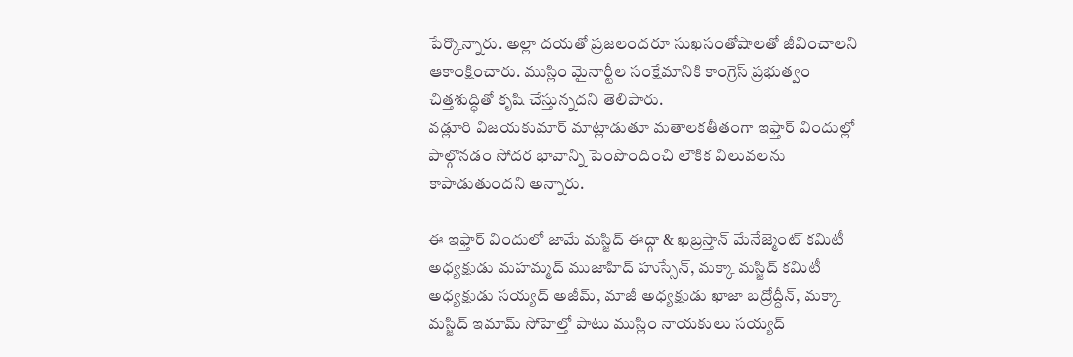పేర్కొన్నారు. అల్లా దయతో ప్రజలందరూ సుఖసంతోషాలతో జీవించాలని ఆకాంక్షించారు. ముస్లిం మైనార్టీల సంక్షేమానికి కాంగ్రెస్ ప్రభుత్వం చిత్తశుద్ధితో కృషి చేస్తున్నదని తెలిపారు.
వడ్లూరి విజయకుమార్ మాట్లాడుతూ మతాలకతీతంగా ఇఫ్తార్ విందుల్లో పాల్గొనడం సోదర భావాన్ని పెంపొందించి లౌకిక విలువలను కాపాడుతుందని అన్నారు.

ఈ ఇఫ్తార్ విందులో జామే మస్జిద్ ఈద్గా & ఖబ్రస్తాన్ మేనేజ్మెంట్ కమిటీ అధ్యక్షుడు మహమ్మద్ ముజాహిద్ హుస్సేన్, మక్కా మస్జిద్ కమిటీ అధ్యక్షుడు సయ్యద్ అజీమ్, మాజీ అధ్యక్షుడు ఖాజా బద్రోద్దీన్, మక్కా మస్జిద్ ఇమామ్ సోహెల్తో పాటు ముస్లిం నాయకులు సయ్యద్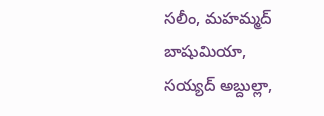సలీం, మహమ్మద్ బాషుమియా, సయ్యద్ అబ్దుల్లా,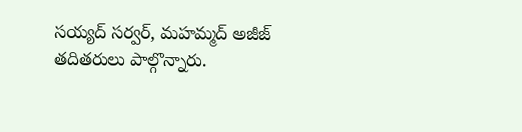సయ్యద్ సర్వర్, మహమ్మద్ అజీజ్ తదితరులు పాల్గొన్నారు.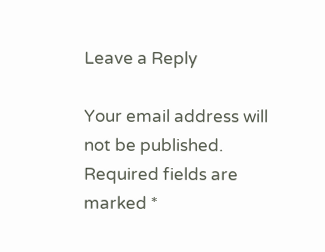Leave a Reply

Your email address will not be published. Required fields are marked *